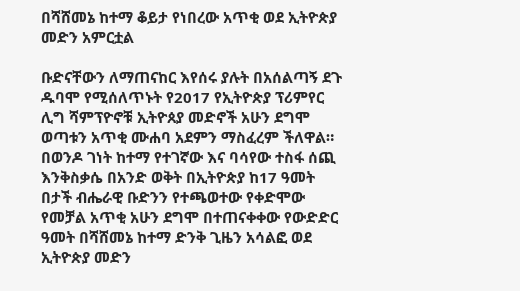በሻሸመኔ ከተማ ቆይታ የነበረው አጥቂ ወደ ኢትዮጵያ መድን አምርቷል

ቡድናቸውን ለማጠናከር እየሰሩ ያሉት በአሰልጣኝ ደጉ ዱባሞ የሚሰለጥኑት የ2017 የኢትዮጵያ ፕሪምየር ሊግ ሻምፕዮኖቹ ኢትዮጰያ መድኖች አሁን ደግሞ ወጣቱን አጥቂ ሙሐባ አደምን ማስፈረም ችለዋል።
በወንዶ ገነት ከተማ የተገኛው እና ባሳየው ተስፋ ሰጪ እንቅስቃሴ በአንድ ወቅት በኢትዮጵያ ከ17 ዓመት በታች ብሔራዊ ቡድንን የተጫወተው የቀድሞው የመቻል አጥቂ አሁን ደግሞ በተጠናቀቀው የውድድር ዓመት በሻሸመኔ ከተማ ድንቅ ጊዜን አሳልፎ ወደ ኢትዮጵያ መድን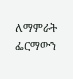ለማምራት ፌርማውን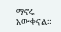ማኖሩ አውቀናል።